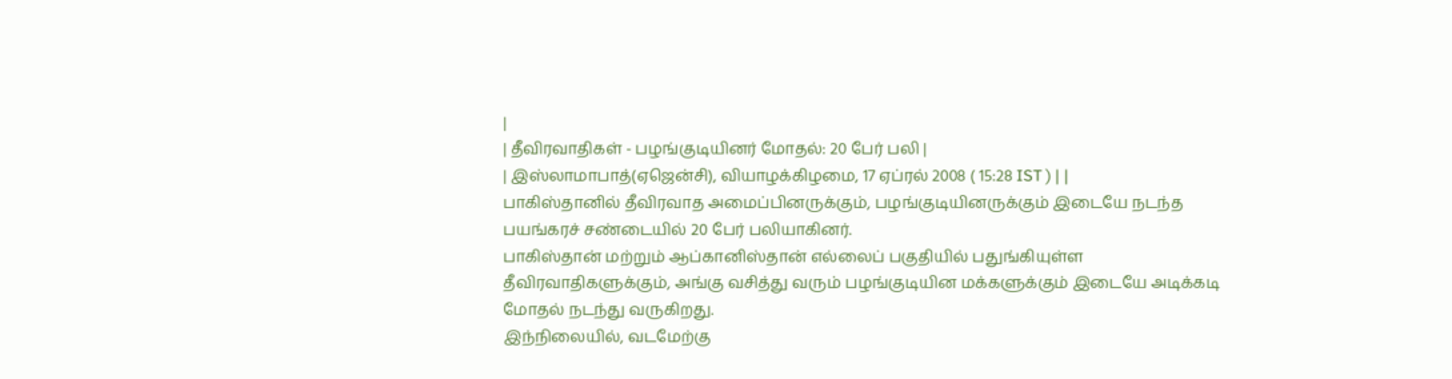|
| தீவிரவாதிகள் - பழங்குடியினர் மோதல்: 20 பேர் பலி |
| இஸ்லாமாபாத்(ஏஜென்சி), வியாழக்கிழமை, 17 ஏப்ரல் 2008 ( 15:28 IST ) | |
பாகிஸ்தானில் தீவிரவாத அமைப்பினருக்கும், பழங்குடியினருக்கும் இடையே நடந்த பயங்கரச் சண்டையில் 20 பேர் பலியாகினர்.
பாகிஸ்தான் மற்றும் ஆப்கானிஸ்தான் எல்லைப் பகுதியில் பதுங்கியுள்ள தீவிரவாதிகளுக்கும், அங்கு வசித்து வரும் பழங்குடியின மக்களுக்கும் இடையே அடிக்கடி மோதல் நடந்து வருகிறது.
இந்நிலையில், வடமேற்கு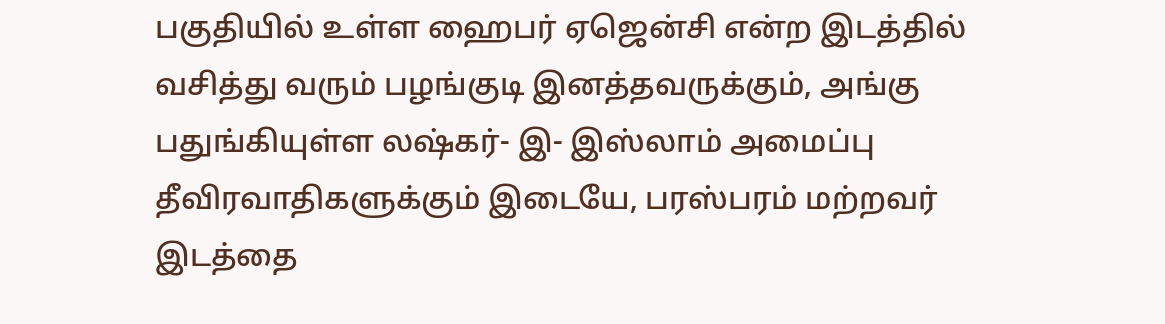பகுதியில் உள்ள ஹைபர் ஏஜென்சி என்ற இடத்தில் வசித்து வரும் பழங்குடி இனத்தவருக்கும், அங்கு பதுங்கியுள்ள லஷ்கர்- இ- இஸ்லாம் அமைப்பு தீவிரவாதிகளுக்கும் இடையே, பரஸ்பரம் மற்றவர் இடத்தை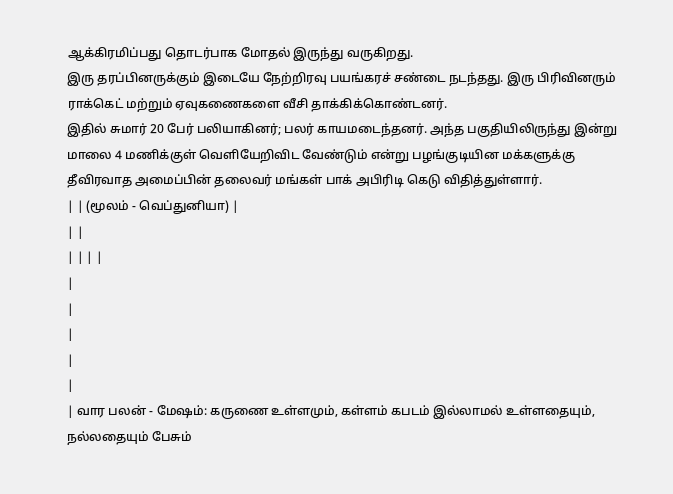ஆக்கிரமிப்பது தொடர்பாக மோதல் இருந்து வருகிறது.
இரு தரப்பினருக்கும் இடையே நேற்றிரவு பயங்கரச் சண்டை நடந்தது. இரு பிரிவினரும் ராக்கெட் மற்றும் ஏவுகணைகளை வீசி தாக்கிக்கொண்டனர்.
இதில் சுமார் 20 பேர் பலியாகினர்; பலர் காயமடைந்தனர். அந்த பகுதியிலிருந்து இன்று மாலை 4 மணிக்குள் வெளியேறிவிட வேண்டும் என்று பழங்குடியின மக்களுக்கு தீவிரவாத அமைப்பின் தலைவர் மங்கள் பாக் அபிரிடி கெடு விதித்துள்ளார்.
| | (மூலம் - வெப்துனியா) |
| |
| | | |
|
|
|
|
|
| வார பலன் - மேஷம்: கருணை உள்ளமும், கள்ளம் கபடம் இல்லாமல் உள்ளதையும், நல்லதையும் பேசும்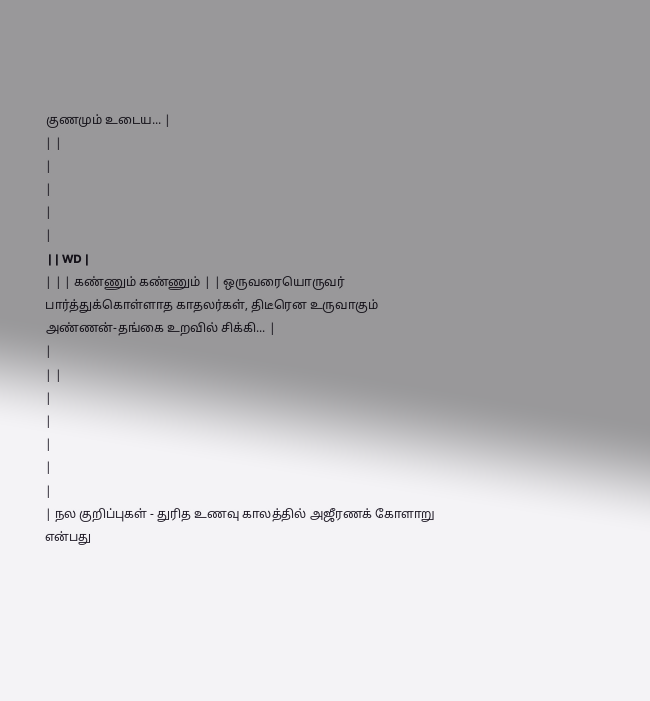குணமும் உடைய... |
| |
|
|
|
|
 | | WD |
| | | கண்ணும் கண்ணும் | | ஒருவரையொருவர் பார்த்துக்கொள்ளாத காதலர்கள், திடீரென உருவாகும் அண்ணன்-தங்கை உறவில் சிக்கி... |
|
| |
|
|
|
|
|
| நல குறிப்புகள் - துரித உணவு காலத்தில் அஜீரணக் கோளாறு என்பது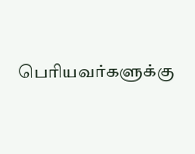பெரியவர்களுக்கு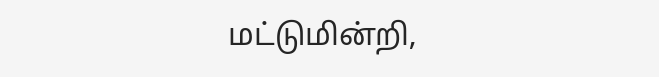மட்டுமின்றி,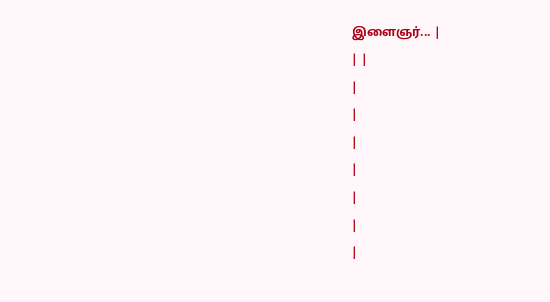இளைஞர்... |
| |
|
|
|
|
|
|
|